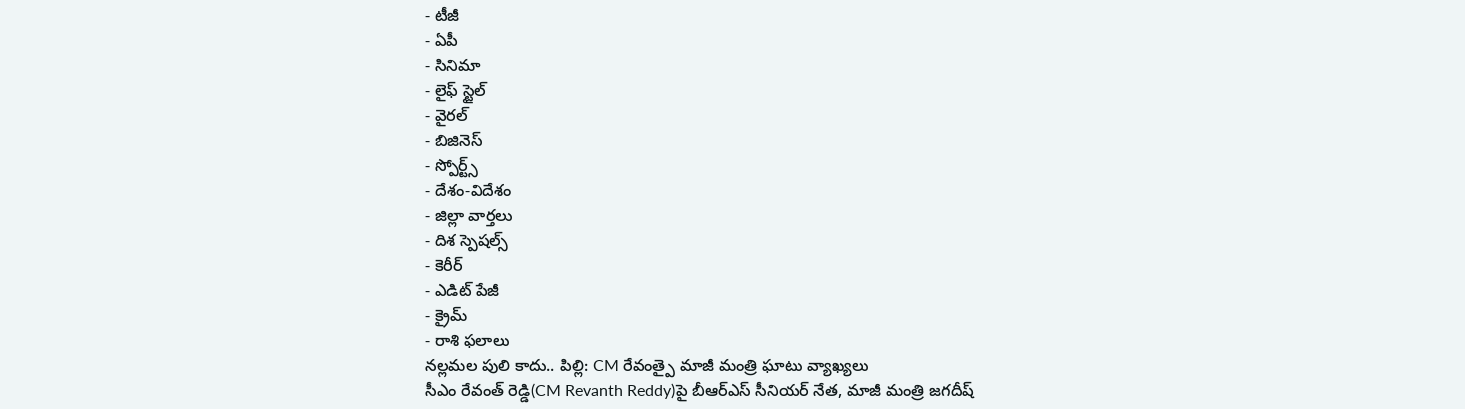- టీజీ
- ఏపీ
- సినిమా
- లైఫ్ స్టైల్
- వైరల్
- బిజినెస్
- స్పోర్ట్స్
- దేశం-విదేశం
- జిల్లా వార్తలు
- దిశ స్పెషల్స్
- కెరీర్
- ఎడిట్ పేజీ
- క్రైమ్
- రాశి ఫలాలు
నల్లమల పులి కాదు.. పిల్లి: CM రేవంత్పై మాజీ మంత్రి ఘాటు వ్యాఖ్యలు
సీఎం రేవంత్ రెడ్డి(CM Revanth Reddy)పై బీఆర్ఎస్ సీనియర్ నేత, మాజీ మంత్రి జగదీష్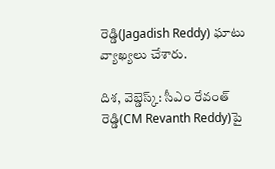రెడ్డి(Jagadish Reddy) ఘాటు వ్యాఖ్యలు చేశారు.

దిశ, వెబ్డెస్క్: సీఎం రేవంత్ రెడ్డి(CM Revanth Reddy)పై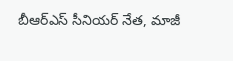బీఆర్ఎస్ సీనియర్ నేత, మాజీ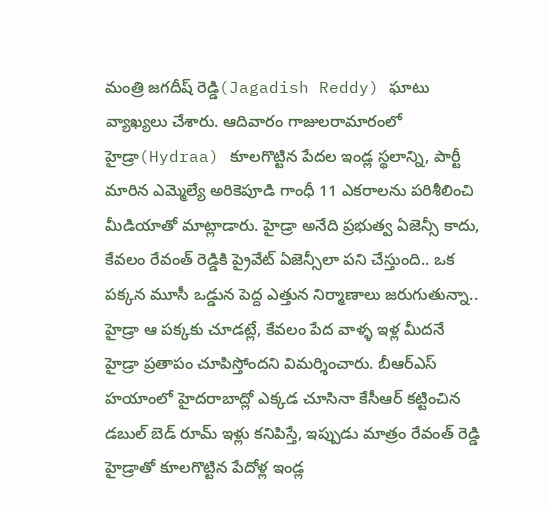మంత్రి జగదీష్ రెడ్డి(Jagadish Reddy) ఘాటు వ్యాఖ్యలు చేశారు. ఆదివారం గాజులరామారంలో హైడ్రా(Hydraa) కూలగొట్టిన పేదల ఇండ్ల స్థలాన్ని, పార్టీ మారిన ఎమ్మెల్యే అరికెపూడి గాంధీ 11 ఎకరాలను పరిశీలించి మీడియాతో మాట్లాడారు. హైడ్రా అనేది ప్రభుత్వ ఏజెన్సీ కాదు, కేవలం రేవంత్ రెడ్డికి ప్రైవేట్ ఏజెన్సీలా పని చేస్తుంది.. ఒక పక్కన మూసీ ఒడ్డున పెద్ద ఎత్తున నిర్మాణాలు జరుగుతున్నా.. హైడ్రా ఆ పక్కకు చూడట్లే, కేవలం పేద వాళ్ళ ఇళ్ల మీదనే హైడ్రా ప్రతాపం చూపిస్తోందని విమర్శించారు. బీఆర్ఎస్ హయాంలో హైదరాబాద్లో ఎక్కడ చూసినా కేసీఆర్ కట్టించిన డబుల్ బెడ్ రూమ్ ఇళ్లు కనిపిస్తే, ఇప్పుడు మాత్రం రేవంత్ రెడ్డి హైడ్రాతో కూలగొట్టిన పేదోళ్ల ఇండ్ల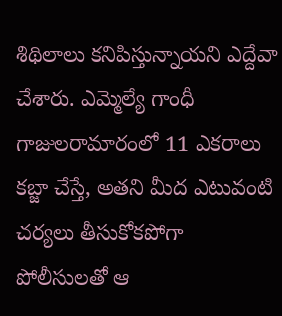శిథిలాలు కనిపిస్తున్నాయని ఎద్దేవా చేశారు. ఎమ్మెల్యే గాంధీ గాజులరామారంలో 11 ఎకరాలు కబ్జా చేస్తే, అతని మీద ఎటువంటి చర్యలు తీసుకోకపోగా పోలీసులతో ఆ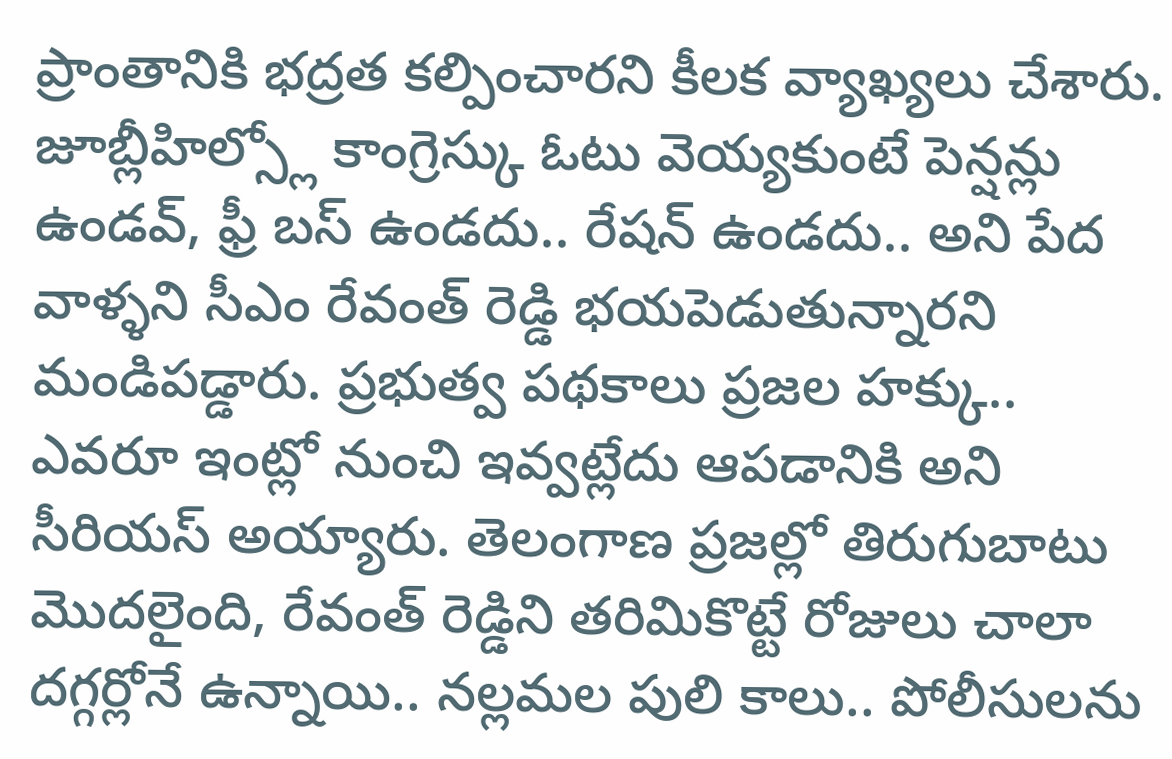ప్రాంతానికి భద్రత కల్పించారని కీలక వ్యాఖ్యలు చేశారు.
జూబ్లీహిల్స్లో కాంగ్రెస్కు ఓటు వెయ్యకుంటే పెన్షన్లు ఉండవ్, ఫ్రీ బస్ ఉండదు.. రేషన్ ఉండదు.. అని పేద వాళ్ళని సీఎం రేవంత్ రెడ్డి భయపెడుతున్నారని మండిపడ్డారు. ప్రభుత్వ పథకాలు ప్రజల హక్కు.. ఎవరూ ఇంట్లో నుంచి ఇవ్వట్లేదు ఆపడానికి అని సీరియస్ అయ్యారు. తెలంగాణ ప్రజల్లో తిరుగుబాటు మొదలైంది, రేవంత్ రెడ్డిని తరిమికొట్టే రోజులు చాలా దగ్గర్లోనే ఉన్నాయి.. నల్లమల పులి కాలు.. పోలీసులను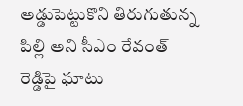అడ్డుపెట్టుకొని తిరుగుతున్న పిల్లి అని సీఎం రేవంత్ రెడ్డిపై ఘాటు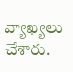వ్యాఖ్యలు చేశారు.